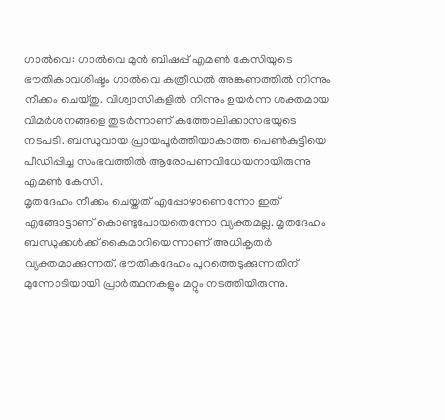ഗാൽവെ: ഗാൽവെ മുൻ ബിഷപ്പ് എമൺ കേസിയുടെ ഭൗതികാവശിഷ്ടം ഗാൽവെ കത്രീഡൽ അങ്കണത്തിൽ നിന്നും നീക്കം ചെയ്തു. വിശ്വാസികളിൽ നിന്നും ഉയർന്ന ശക്തമായ വിമർശനങ്ങളെ തുടർന്നാണ് കത്തോലിക്കാസഭയുടെ നടപടി. ബന്ധുവായ പ്രായപൂർത്തിയാകാത്ത പെൺകുട്ടിയെ പീഡിപ്പിച്ച സംഭവത്തിൽ ആരോപണവിധേയനായിരുന്നു എമൺ കേസി.
മൃതദേഹം നീക്കം ചെയ്തത് എപ്പോഴാണെന്നോ ഇത് എങ്ങോട്ടാണ് കൊണ്ടുപോയതെന്നോ വ്യക്തമല്ല. മൃതദേഹം ബന്ധുക്കൾക്ക് കൈമാറിയെന്നാണ് അധികൃതർ വ്യക്തമാക്കുന്നത്. ഭൗതികദേഹം പുറത്തെടുക്കുന്നതിന് മുന്നോടിയായി പ്രാർത്ഥനകളും മറ്റും നടത്തിയിരുന്നു.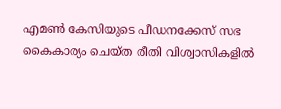എമൺ കേസിയുടെ പീഡനക്കേസ് സഭ കൈകാര്യം ചെയ്ത രീതി വിശ്വാസികളിൽ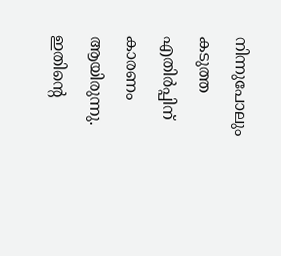നിന്നുപോലും കടുത്ത എതിർപ്പിന് കാരണം ആയിരുന്നു. ഇതിന്റെ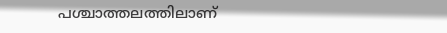പശ്ചാത്തലത്തിലാണ്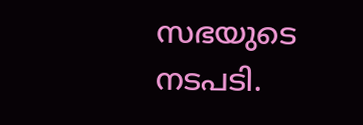സഭയുടെ നടപടി.